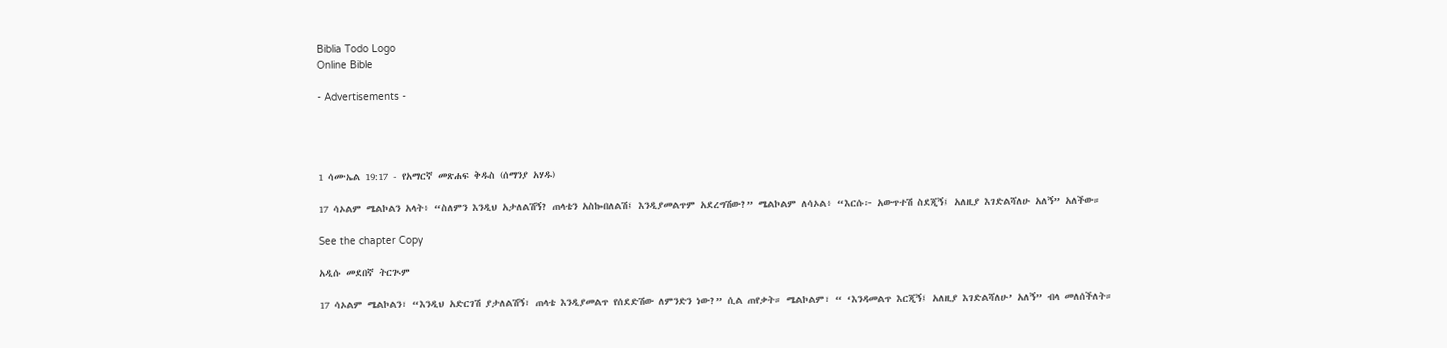Biblia Todo Logo
Online Bible

- Advertisements -




1 ሳሙኤል 19:17 - የአማርኛ መጽሐፍ ቅዱስ (ሰማንያ አሃዱ)

17 ሳኦልም ሜልኮልን አላት፥ “ስለምን እንዲህ አታለልሽኝ? ጠላቴን አስኰበለልሽ፤ እንዲያመልጥም አደረግሽው?” ሜልኮልም ለሳኦል፥ “እርሱ፦ አውጥተሽ ስደጂኝ፤ አለዚያ እገድልሻለሁ አለኝ” አለችው።

See the chapter Copy

አዲሱ መደበኛ ትርጒም

17 ሳኦልም ሜልኮልን፣ “እንዲህ አድርገሽ ያታለልሽኝ፣ ጠላቴ እንዲያመልጥ የሰደድሽው ለምንድን ነው?” ሲል ጠየቃት። ሜልኮልም፣ “ ‘እንዳመልጥ እርጂኝ፤ አለዚያ እገድልሻለሁ’ አለኝ” ብላ መለሰችለት።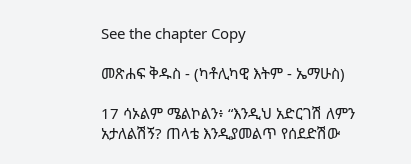See the chapter Copy

መጽሐፍ ቅዱስ - (ካቶሊካዊ እትም - ኤማሁስ)

17 ሳኦልም ሜልኮልን፥ “እንዲህ አድርገሽ ለምን አታለልሽኝ? ጠላቴ እንዲያመልጥ የሰደድሽው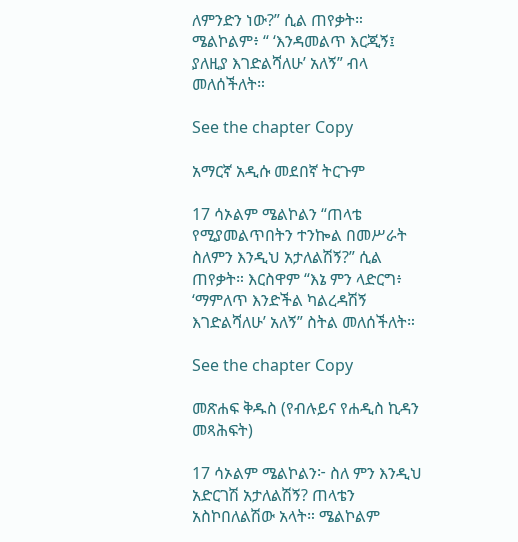ለምንድን ነው?” ሲል ጠየቃት። ሜልኮልም፥ “ ‘እንዳመልጥ እርጂኝ፤ ያለዚያ እገድልሻለሁ’ አለኝ” ብላ መለሰችለት።

See the chapter Copy

አማርኛ አዲሱ መደበኛ ትርጉም

17 ሳኦልም ሜልኮልን “ጠላቴ የሚያመልጥበትን ተንኰል በመሥራት ስለምን እንዲህ አታለልሽኝ?” ሲል ጠየቃት። እርስዋም “እኔ ምን ላድርግ፥ ‘ማምለጥ እንድችል ካልረዳሽኝ እገድልሻለሁ’ አለኝ” ስትል መለሰችለት።

See the chapter Copy

መጽሐፍ ቅዱስ (የብሉይና የሐዲስ ኪዳን መጻሕፍት)

17 ሳኦልም ሜልኮልን፦ ስለ ምን እንዲህ አድርገሽ አታለልሽኝ? ጠላቴን አስኮበለልሽው አላት። ሜልኮልም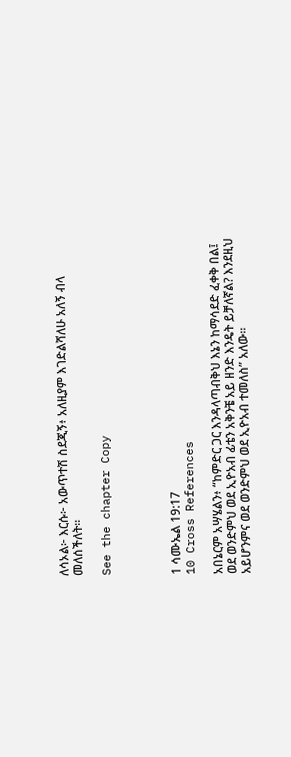ለሳኦል፦ እርሱ፦ አውጥተሽ ስደጂኝ፥ አለዚያም እገድልሻለሁ አለኝ ብላ መለሰችለት።

See the chapter Copy




1 ሳሙኤል 19:17
10 Cross References

አበኔርም አሣሄልን፥ “ከምድር ጋር እንዳላጣብቅህ እኔን ከማሳደድ ፈቀቅ በል፤ ወደ ወንድምህ ወደ ኢዮአብ ፊቴን አቅንቼ አይ ዘንድ እንዴት ይቻለኛል? እንደዚህ አይሆንምና ወደ ወንድምህ ወደ ኢዮአብ ተመለስ” አለው።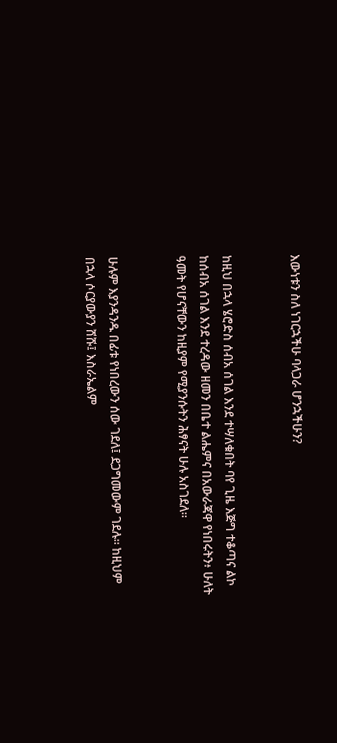እውነቱን ስለ ነገርኋችሁ ባላጋራ ሆንኋችሁን?


ከዚህ በኋላ ሄሮድስ ሰብአ ሰገል እንደ ተሣለቁበት ባየ ጊዜ እጅግ ተቆጣና ልኮ ከሰብአ ሰገል እንደ ተረዳው ዘመን በቤተ ልሔምና በአውራጃዋ የነበሩትን፥ ሁለት ዓመት የሆናቸውን ከዚያም የሚያንሱትን ሕፃናት ሁሉ አስገደለ።


ሁሉም እያንዳንዱ በፊቱ የነበረውን ሰው ገደለ፤ ደጋግመውም ገደሉ። ከዚህም በኋላ ሶርያውያን ሸሹ፤ እስራኤልም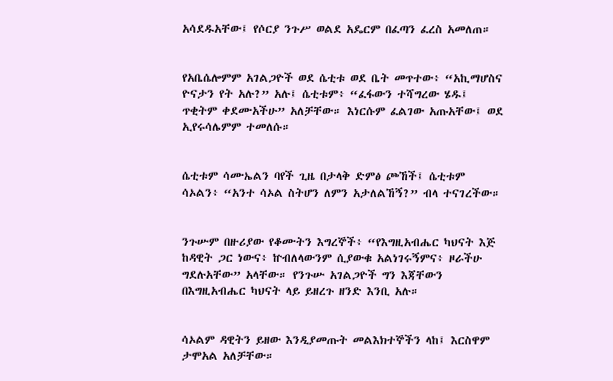አሳደዱአቸው፤ የሶርያ ንጉሥ ወልደ አዴርም በፈጣን ፈረስ አመለጠ።


የአቤሴሎምም አገልጋዮች ወደ ሴቲቱ ወደ ቤት መጥተው፥ “አኪማሆስና ዮናታን የት አሉ?” አሉ፤ ሴቲቱም፥ “ፈፋውን ተሻግረው ሄዱ፤ ጥቂትም ቀደሙአችሁ” አለቻቸው። እነርሱም ፈልገው አጡአቸው፤ ወደ ኢየሩሳሌምም ተመለሱ።


ሴቲቱም ሳሙኤልን ባየች ጊዜ በታላቅ ድምፅ ጮኸች፤ ሴቲቱም ሳኦልን፥ “አንተ ሳኦል ስትሆን ለምን አታለልኸኝ?” ብላ ተናገረችው።


ንጉሡም በዙሪያው የቆሙትን እግረኞች፥ “የእግዚአብሔር ካህናት እጅ ከዳዊት ጋር ነውና፥ ኵብለላውንም ሲያውቁ አልነገሩኝምና፥ ዞራችሁ ግደሉአቸው” አላቸው። የንጉሡ አገልጋዮች ግን እጃቸውን በእግዚአብሔር ካህናት ላይ ይዘረጉ ዘንድ እንቢ አሉ።


ሳኦልም ዳዊትን ይዘው እንዲያመጡት መልእክተኞችን ላከ፤ እርስዋም ታሞአል አለቻቸው።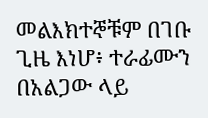መልእክተኞቹም በገቡ ጊዜ እነሆ፥ ተራፊሙን በአልጋው ላይ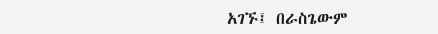አገኙ፤ በራስጌውም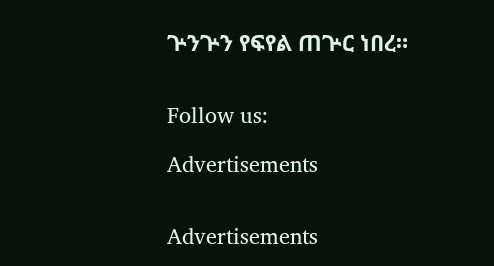ጕንጕን የፍየል ጠጕር ነበረ።


Follow us:

Advertisements


Advertisements